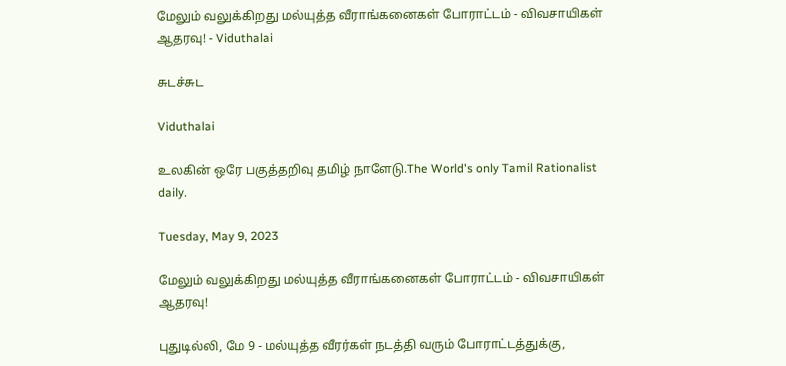மேலும் வலுக்கிறது மல்யுத்த வீராங்கனைகள் போராட்டம் - விவசாயிகள் ஆதரவு! - Viduthalai

சுடச்சுட

Viduthalai

உலகின் ஒரே பகுத்தறிவு தமிழ் நாளேடு.The World's only Tamil Rationalist daily.

Tuesday, May 9, 2023

மேலும் வலுக்கிறது மல்யுத்த வீராங்கனைகள் போராட்டம் - விவசாயிகள் ஆதரவு!

புதுடில்லி, மே 9 - மல்யுத்த வீரர்கள் நடத்தி வரும் போராட்டத்துக்கு,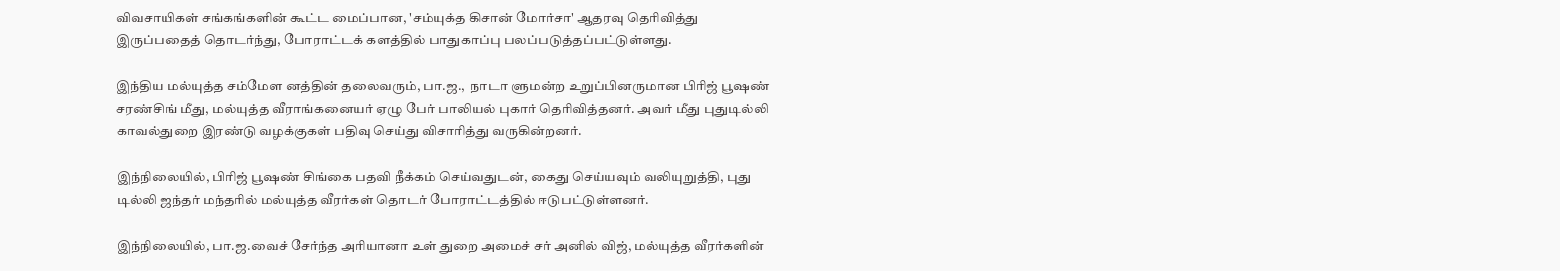விவசாயிகள் சங்கங்களின் கூட்ட மைப்பான, 'சம்யுக்த கிசான் மோர்சா' ஆதரவு தெரிவித்து இருப்பதைத் தொடர்ந்து, போராட்டக் களத்தில் பாதுகாப்பு பலப்படுத்தப்பட்டுள்ளது.

இந்திய மல்யுத்த சம்மேள னத்தின் தலைவரும், பா.ஜ.,  நாடா ளுமன்ற உறுப்பினருமான பிரிஜ் பூஷண் சரண்சிங் மீது, மல்யுத்த வீராங்கனையர் ஏழு பேர் பாலியல் புகார் தெரிவித்தனர். அவர் மீது புதுடில்லி காவல்துறை இரண்டு வழக்குகள் பதிவு செய்து விசாரித்து வருகின்றனர்.

இந்நிலையில், பிரிஜ் பூஷண் சிங்கை பதவி நீக்கம் செய்வதுடன், கைது செய்யவும் வலியுறுத்தி, புது டில்லி ஜந்தர் மந்தரில் மல்யுத்த வீரர்கள் தொடர் போராட்டத்தில் ஈடுபட்டுள்ளனர்.

இந்நிலையில், பா.ஜ.வைச் சேர்ந்த அரியானா உள் துறை அமைச் சர் அனில் விஜ், மல்யுத்த வீரர்களின்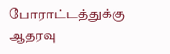போராட்டத்துக்கு ஆதரவு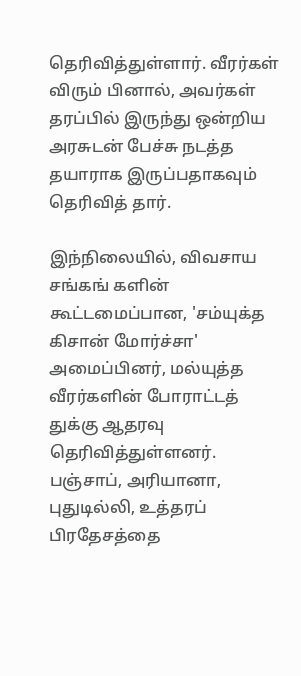தெரிவித்துள்ளார். வீரர்கள் விரும் பினால், அவர்கள் தரப்பில் இருந்து ஒன்றிய அரசுடன் பேச்சு நடத்த தயாராக இருப்பதாகவும் தெரிவித் தார்.

இந்நிலையில், விவசாய சங்கங் களின் கூட்டமைப்பான, 'சம்யுக்த கிசான் மோர்ச்சா' அமைப்பினர், மல்யுத்த வீரர்களின் போராட்டத் துக்கு ஆதரவு தெரிவித்துள்ளனர். பஞ்சாப், அரியானா, புதுடில்லி, உத்தரப் பிரதேசத்தை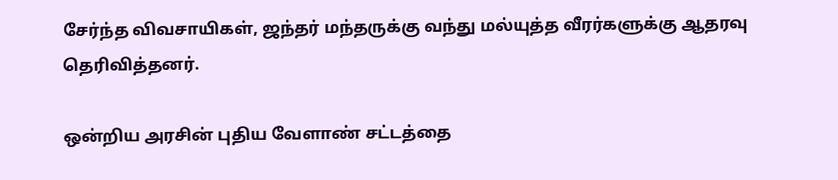சேர்ந்த விவசாயிகள், ஜந்தர் மந்தருக்கு வந்து மல்யுத்த வீரர்களுக்கு ஆதரவு தெரிவித்தனர்.

ஒன்றிய அரசின் புதிய வேளாண் சட்டத்தை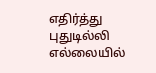எதிர்த்து புதுடில்லி எல்லையில்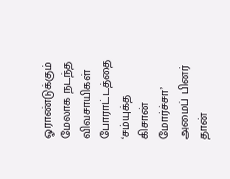ஓராண்டுக்கும் மேலாக நடந்த விவசாயிகள் போராட்டத்தை ‘சம்யுக்த கிசான் மோர்ச்சா’ அமைப் பினர் தான்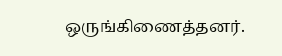ஒருங்கிணைத்தனர்.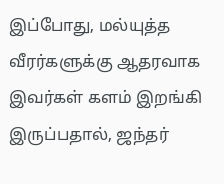இப்போது, மல்யுத்த வீரர்களுக்கு ஆதரவாக இவர்கள் களம் இறங்கி இருப்பதால், ஜந்தர்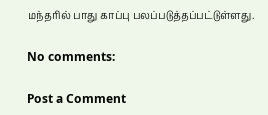மந்தரில் பாது காப்பு பலப்படுத்தப்பட்டுள்ளது.

No comments:

Post a Comment